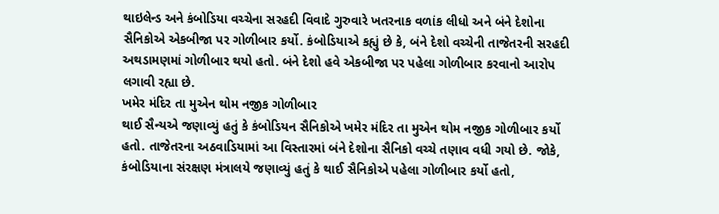થાઇલેન્ડ અને કંબોડિયા વચ્ચેના સરહદી વિવાદે ગુરુવારે ખતરનાક વળાંક લીધો અને બંને દેશોના સૈનિકોએ એકબીજા પર ગોળીબાર કર્યો. કંબોડિયાએ કહ્યું છે કે, બંને દેશો વચ્ચેની તાજેતરની સરહદી અથડામણમાં ગોળીબાર થયો હતો. બંને દેશો હવે એકબીજા પર પહેલા ગોળીબાર કરવાનો આરોપ લગાવી રહ્યા છે.
ખમેર મંદિર તા મુએન થોમ નજીક ગોળીબાર
થાઈ સૈન્યએ જણાવ્યું હતું કે કંબોડિયન સૈનિકોએ ખમેર મંદિર તા મુએન થોમ નજીક ગોળીબાર કર્યો હતો. તાજેતરના અઠવાડિયામાં આ વિસ્તારમાં બંને દેશોના સૈનિકો વચ્ચે તણાવ વધી ગયો છે. જોકે, કંબોડિયાના સંરક્ષણ મંત્રાલયે જણાવ્યું હતું કે થાઈ સૈનિકોએ પહેલા ગોળીબાર કર્યો હતો,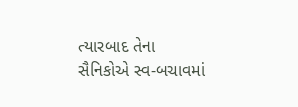ત્યારબાદ તેના સૈનિકોએ સ્વ-બચાવમાં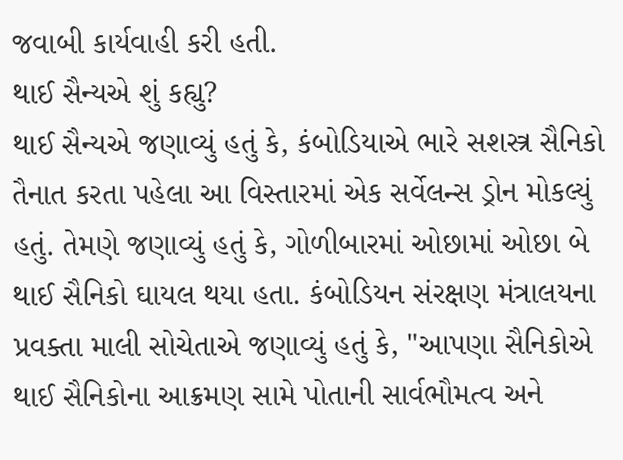જવાબી કાર્યવાહી કરી હતી.
થાઈ સૈન્યએ શું કહ્યુ?
થાઈ સૈન્યએ જણાવ્યું હતું કે, કંબોડિયાએ ભારે સશસ્ત્ર સૈનિકો તૈનાત કરતા પહેલા આ વિસ્તારમાં એક સર્વેલન્સ ડ્રોન મોકલ્યું હતું. તેમણે જણાવ્યું હતું કે, ગોળીબારમાં ઓછામાં ઓછા બે થાઈ સૈનિકો ઘાયલ થયા હતા. કંબોડિયન સંરક્ષણ મંત્રાલયના પ્રવક્તા માલી સોચેતાએ જણાવ્યું હતું કે, "આપણા સૈનિકોએ થાઈ સૈનિકોના આક્રમણ સામે પોતાની સાર્વભૌમત્વ અને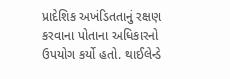પ્રાદેશિક અખંડિતતાનું રક્ષણ કરવાના પોતાના અધિકારનો ઉપયોગ કર્યો હતો. થાઈલેન્ડે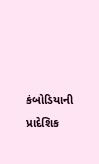કંબોડિયાની પ્રાદેશિક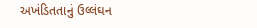અખંડિતતાનું ઉલ્લંઘન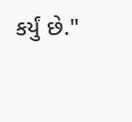કર્યું છે."